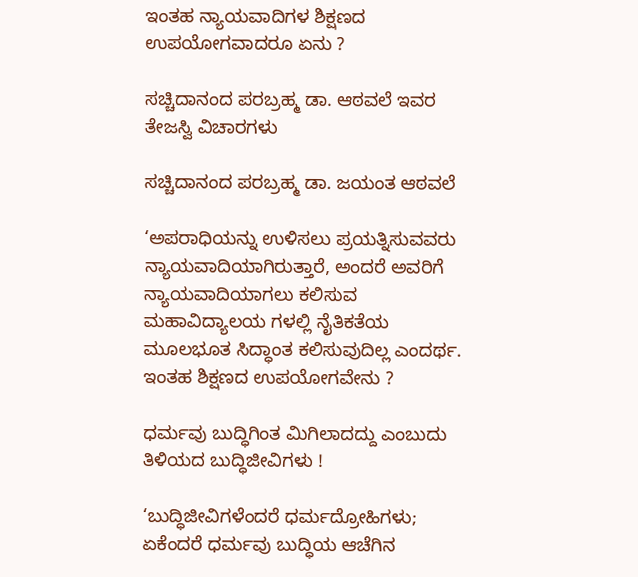ಇಂತಹ ನ್ಯಾಯವಾದಿಗಳ ಶಿಕ್ಷಣದ ಉಪಯೋಗವಾದರೂ ಏನು ?

ಸಚ್ಚಿದಾನಂದ ಪರಬ್ರಹ್ಮ ಡಾ. ಆಠವಲೆ ಇವರ ತೇಜಸ್ವಿ ವಿಚಾರಗಳು

ಸಚ್ಚಿದಾನಂದ ಪರಬ್ರಹ್ಮ ಡಾ. ಜಯಂತ ಆಠವಲೆ

‘ಅಪರಾಧಿಯನ್ನು ಉಳಿಸಲು ಪ್ರಯತ್ನಿಸುವವರು ನ್ಯಾಯವಾದಿಯಾಗಿರುತ್ತಾರೆ, ಅಂದರೆ ಅವರಿಗೆ ನ್ಯಾಯವಾದಿಯಾಗಲು ಕಲಿಸುವ ಮಹಾವಿದ್ಯಾಲಯ ಗಳಲ್ಲಿ ನೈತಿಕತೆಯ ಮೂಲಭೂತ ಸಿದ್ಧಾಂತ ಕಲಿಸುವುದಿಲ್ಲ ಎಂದರ್ಥ. ಇಂತಹ ಶಿಕ್ಷಣದ ಉಪಯೋಗವೇನು ?

ಧರ್ಮವು ಬುದ್ಧಿಗಿಂತ ಮಿಗಿಲಾದದ್ದು ಎಂಬುದು ತಿಳಿಯದ ಬುದ್ಧಿಜೀವಿಗಳು !

‘ಬುದ್ಧಿಜೀವಿಗಳೆಂದರೆ ಧರ್ಮದ್ರೋಹಿಗಳು; ಏಕೆಂದರೆ ಧರ್ಮವು ಬುದ್ಧಿಯ ಆಚೆಗಿನ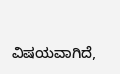ವಿಷಯವಾಗಿದೆ,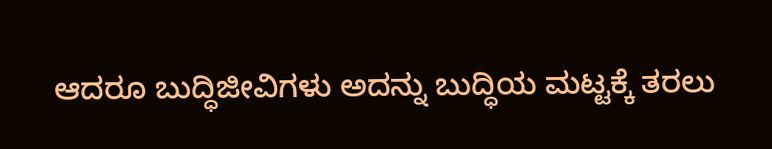ಆದರೂ ಬುದ್ಧಿಜೀವಿಗಳು ಅದನ್ನು ಬುದ್ಧಿಯ ಮಟ್ಟಕ್ಕೆ ತರಲು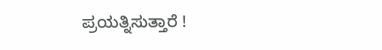ಪ್ರಯತ್ನಿಸುತ್ತಾರೆ !